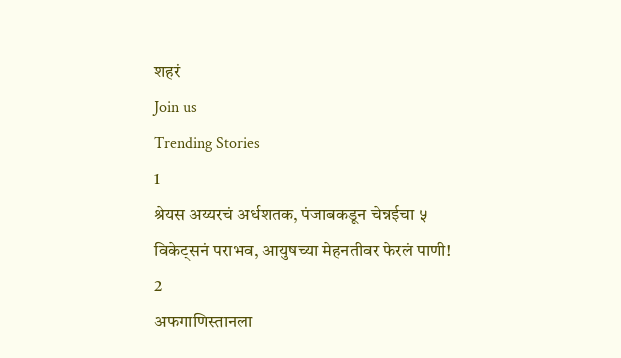शहरं
Join us
Trending Stories
1
श्रेयस अय्यरचं अर्धशतक, पंजाबकडून चेन्नईचा ५ विकेट्सनं पराभव, आयुषच्या मेहनतीवर फेरलं पाणी!
2
अफगाणिस्तानला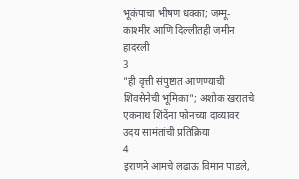भूकंपाचा भीषण धक्का; जम्मू-काश्मीर आणि दिल्लीतही जमीन हादरली
3
"ही वृत्ती संपुष्टात आणण्याची शिवसेनेची भूमिका"; अशोक खरातचे एकनाथ शिंदेंना फोनच्या दाव्यावर उदय सामंतांची प्रतिक्रिया
4
इराणने आमचे लढाऊ विमान पाडले,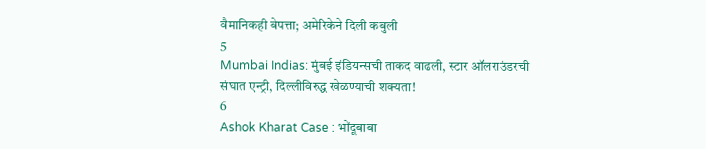वैमानिकही बेपत्ता; अमेरिकेने दिली कबुली
5
Mumbai Indias: मुंबई इंडियन्सची ताकद वाढली, स्टार ऑलराउंडरची संघात एन्ट्री, दिल्लीविरुद्ध खेळण्याची शक्यता!
6
Ashok Kharat Case : भोंदूबाबा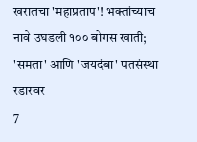खरातचा 'महाप्रताप'! भक्तांच्याच नावे उघडली १०० बोगस खाती; 'समता' आणि 'जयदंबा' पतसंस्था रडारवर
7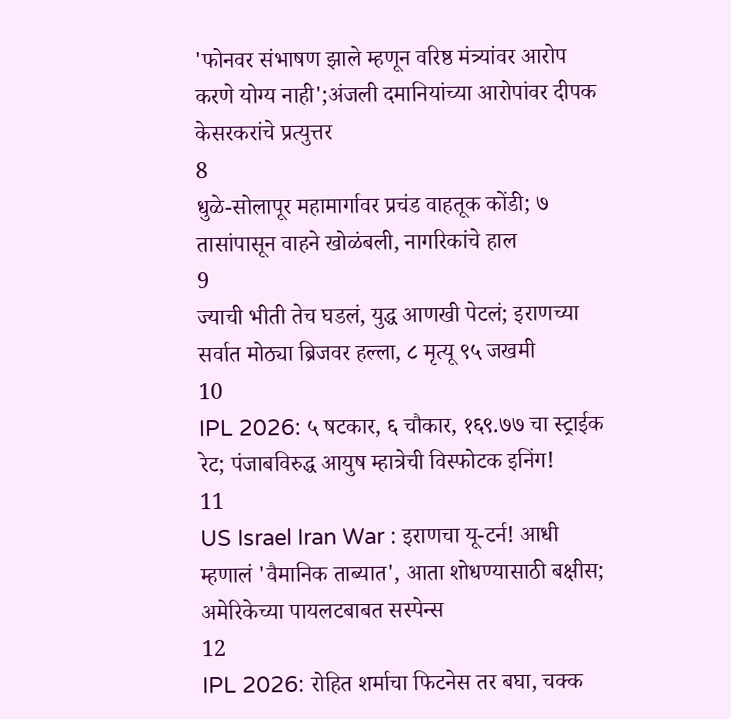'फोनवर संभाषण झाले म्हणून वरिष्ठ मंत्र्यांवर आरोप करणे योग्य नाही';अंजली दमानियांच्या आरोपांवर दीपक केसरकरांचे प्रत्युत्तर
8
धुळे-सोलापूर महामार्गावर प्रचंड वाहतूक कोंडी; ७ तासांपासून वाहने खोळंबली, नागरिकांचे हाल
9
ज्याची भीती तेच घडलं, युद्ध आणखी पेटलं; इराणच्या सर्वात मोठ्या ब्रिजवर हल्ला, ८ मृत्यू ९५ जखमी
10
IPL 2026: ५ षटकार, ६ चौकार, १६९.७७ चा स्ट्राईक रेट; पंजाबविरुद्ध आयुष म्हात्रेची विस्फोटक इनिंग!
11
US Israel Iran War : इराणचा यू-टर्न! आधी म्हणालं 'वैमानिक ताब्यात', आता शोधण्यासाठी बक्षीस; अमेरिकेच्या पायलटबाबत सस्पेन्स
12
IPL 2026: रोहित शर्माचा फिटनेस तर बघा, चक्क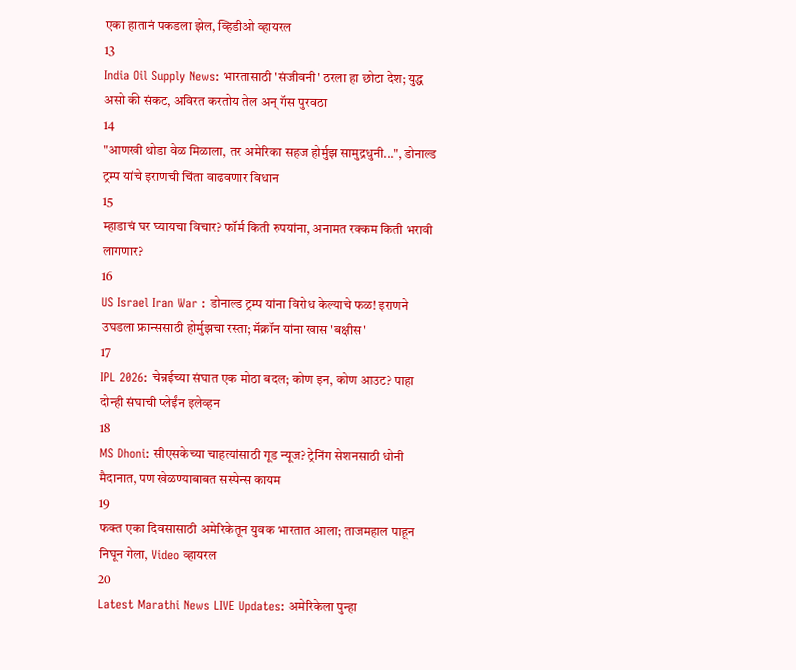एका हातानं पकडला झेल, व्हिडीओ व्हायरल
13
India Oil Supply News: भारतासाठी 'संजीवनी' ठरला हा छोटा देश; युद्ध असो की संकट, अविरत करतोय तेल अन् गॅस पुरवठा
14
"आणखी थोडा वेळ मिळाला, तर अमेरिका सहज होर्मुझ सामुद्रधुनी...", डोनाल्ड ट्रम्प यांचे इराणची चिंता वाढवणार विधान
15
म्हाडाचं घर घ्यायचा विचार? फॉर्म किती रुपयांना, अनामत रक्कम किती भरावी लागणार?
16
US Israel Iran War : डोनाल्ड ट्रम्प यांना विरोध केल्याचे फळ! इराणने उघडला फ्रान्ससाठी होर्मुझचा रस्ता; मॅक्रॉन यांना खास 'बक्षीस'
17
IPL 2026: चेन्नईच्या संघात एक मोठा बदल; कोण इन, कोण आउट? पाहा दोन्ही संघाची प्लेईंन इलेव्हन
18
MS Dhoni: सीएसकेच्या चाहत्यांसाठी गूड न्यूज? ट्रेनिंग सेशनसाठी धोनी मैदानात, पण खेळण्याबाबत सस्पेन्स कायम
19
फक्त एका दिवसासाठी अमेरिकेतून युवक भारतात आला; ताजमहाल पाहून निघून गेला, Video व्हायरल
20
Latest Marathi News LIVE Updates: अमेरिकेला पुन्हा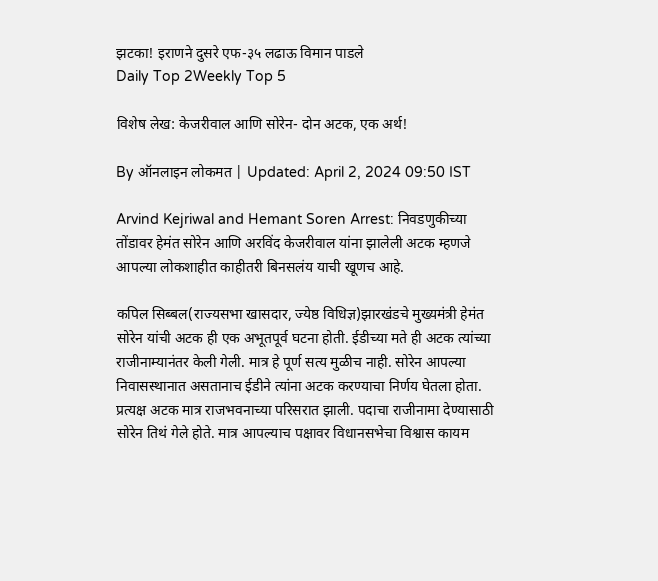झटका! इराणने दुसरे एफ-३५ लढाऊ विमान पाडले
Daily Top 2Weekly Top 5

विशेष लेख: केजरीवाल आणि सोरेन- दोन अटक, एक अर्थ!

By ऑनलाइन लोकमत | Updated: April 2, 2024 09:50 IST

Arvind Kejriwal and Hemant Soren Arrest: निवडणुकीच्या तोंडावर हेमंत सोरेन आणि अरविंद केजरीवाल यांना झालेली अटक म्हणजे आपल्या लोकशाहीत काहीतरी बिनसलंय याची खूणच आहे.

कपिल सिब्बल(राज्यसभा खासदार, ज्येष्ठ विधिज्ञ)झारखंडचे मुख्यमंत्री हेमंत सोरेन यांची अटक ही एक अभूतपूर्व घटना होती. ईडीच्या मते ही अटक त्यांच्या राजीनाम्यानंतर केली गेली. मात्र हे पूर्ण सत्य मुळीच नाही. सोरेन आपल्या निवासस्थानात असतानाच ईडीने त्यांना अटक करण्याचा निर्णय घेतला होता. प्रत्यक्ष अटक मात्र राजभवनाच्या परिसरात झाली. पदाचा राजीनामा देण्यासाठी सोरेन तिथं गेले होते. मात्र आपल्याच पक्षावर विधानसभेचा विश्वास कायम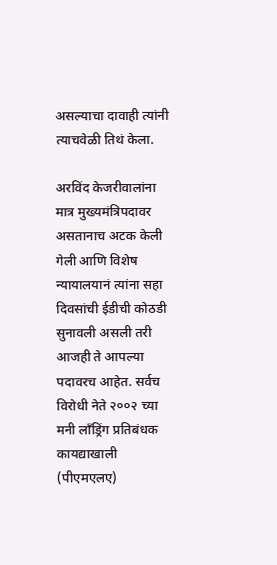असल्याचा दावाही त्यांनी त्याचवेळी तिथं केला.

अरविंद केजरीवालांना मात्र मुख्यमंत्रिपदावर असतानाच अटक केली गेली आणि विशेष न्यायालयानं त्यांना सहा दिवसांची ईडीची कोठडी सुनावली असली तरी आजही ते आपल्या पदावरच आहेत. सर्वच विरोधी नेते २००२ च्या मनी लाँड्रिंग प्रतिबंधक कायद्याखाली (पीएमएलए)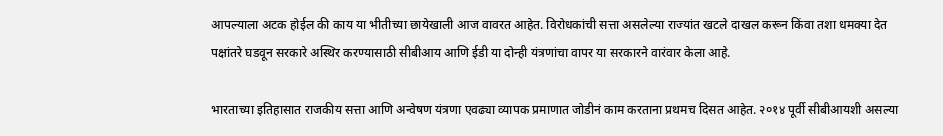आपल्याला अटक होईल की काय या भीतीच्या छायेखाली आज वावरत आहेत. विरोधकांची सत्ता असलेल्या राज्यांत खटले दाखल करून किंवा तशा धमक्या देत पक्षांतरे घडवून सरकारे अस्थिर करण्यासाठी सीबीआय आणि ईडी या दोन्ही यंत्रणांचा वापर या सरकारने वारंवार केला आहे.

भारताच्या इतिहासात राजकीय सत्ता आणि अन्वेषण यंत्रणा एवढ्या व्यापक प्रमाणात जोडीनं काम करताना प्रथमच दिसत आहेत. २०१४ पूर्वी सीबीआयशी असल्या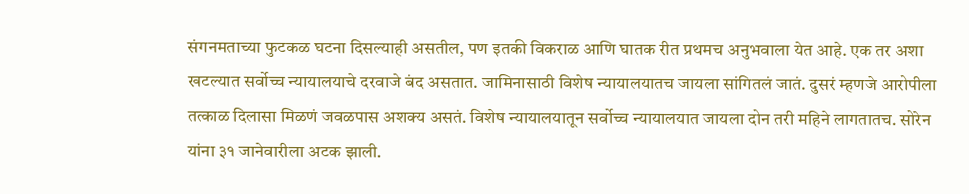संगनमताच्या फुटकळ घटना दिसल्याही असतील, पण इतकी विकराळ आणि घातक रीत प्रथमच अनुभवाला येत आहे. एक तर अशा खटल्यात सर्वोच्च न्यायालयाचे दरवाजे बंद असतात. जामिनासाठी विशेष न्यायालयातच जायला सांगितलं जातं. दुसरं म्हणजे आरोपीला तत्काळ दिलासा मिळणं जवळपास अशक्य असतं. विशेष न्यायालयातून सर्वोच्च न्यायालयात जायला दोन तरी महिने लागतातच. सोरेन यांना ३१ जानेवारीला अटक झाली.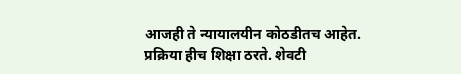आजही ते न्यायालयीन कोठडीतच आहेत. प्रक्रिया हीच शिक्षा ठरते. शेवटी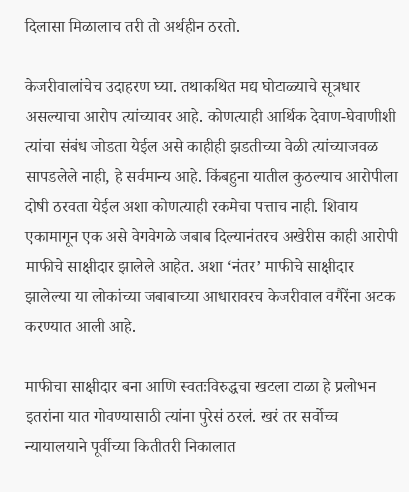दिलासा मिळालाच तरी तो अर्थहीन ठरतो.

केजरीवालांचेच उदाहरण घ्या. तथाकथित मद्य घोटाळ्याचे सूत्रधार असल्याचा आरोप त्यांच्यावर आहे. कोणत्याही आर्थिक देवाण-घेवाणीशी त्यांचा संबंध जोडता येईल असे काहीही झडतीच्या वेळी त्यांच्याजवळ सापडलेले नाही, हे सर्वमान्य आहे. किंबहुना यातील कुठल्याच आरोपीला दोषी ठरवता येईल अशा कोणत्याही रकमेचा पत्ताच नाही. शिवाय एकामागून एक असे वेगवेगळे जबाब दिल्यानंतरच अखेरीस काही आरोपी माफीचे साक्षीदार झालेले आहेत. अशा ‘नंतर’ माफीचे साक्षीदार झालेल्या या लोकांच्या जबाबाच्या आधारावरच केजरीवाल वगैरेंना अटक करण्यात आली आहे.

माफीचा साक्षीदार बना आणि स्वतःविरुद्धचा खटला टाळा हे प्रलोभन इतरांना यात गोवण्यासाठी त्यांना पुरेसं ठरलं. खरं तर सर्वोच्च न्यायालयाने पूर्वीच्या कितीतरी निकालात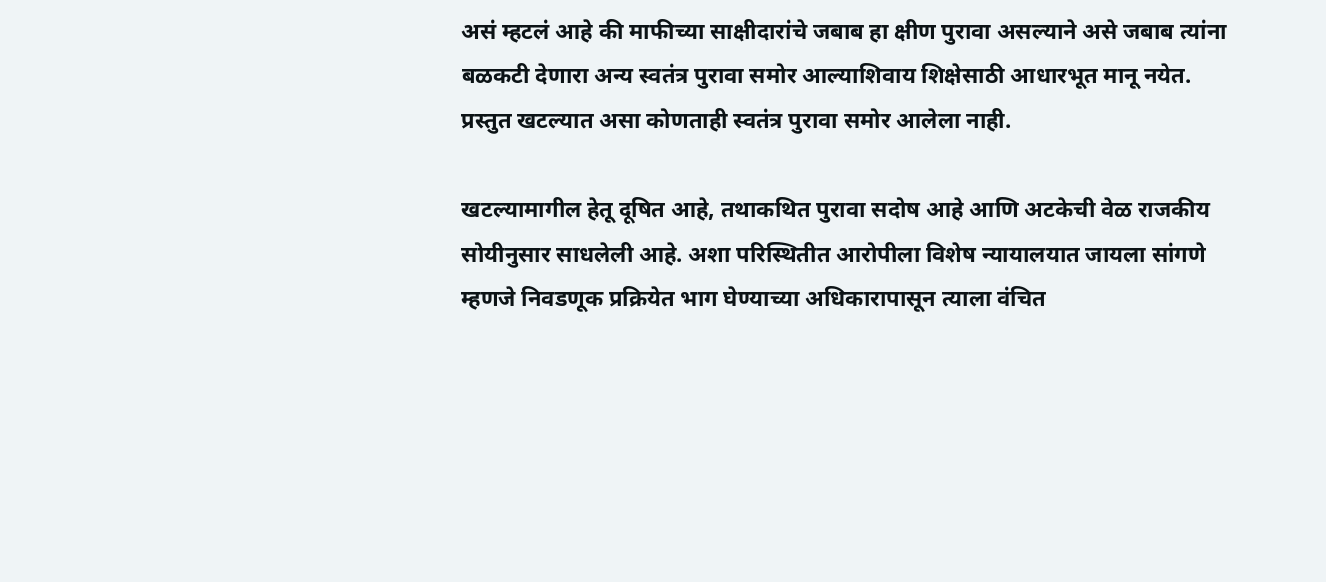असं म्हटलं आहे की माफीच्या साक्षीदारांचे जबाब हा क्षीण पुरावा असल्याने असे जबाब त्यांना बळकटी देणारा अन्य स्वतंत्र पुरावा समोर आल्याशिवाय शिक्षेसाठी आधारभूत मानू नयेत. प्रस्तुत खटल्यात असा कोणताही स्वतंत्र पुरावा समोर आलेला नाही.

खटल्यामागील हेतू दूषित आहे, तथाकथित पुरावा सदोष आहे आणि अटकेची वेळ राजकीय सोयीनुसार साधलेली आहे. अशा परिस्थितीत आरोपीला विशेष न्यायालयात जायला सांगणे म्हणजे निवडणूक प्रक्रियेत भाग घेण्याच्या अधिकारापासून त्याला वंचित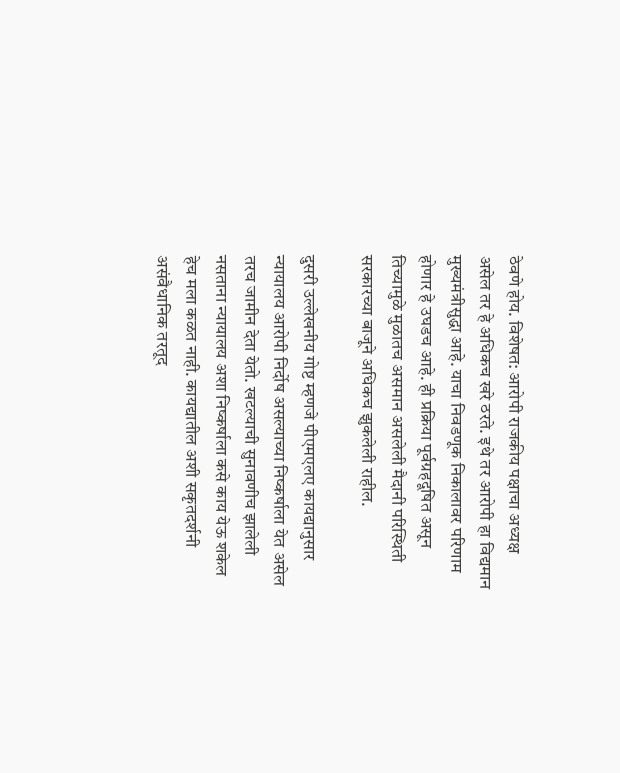ठेवणे होय. विशेषत: आरोपी राजकीय पक्षाचा अध्यक्ष असेल तर हे अधिकच खरे ठरते. इथे तर आरोपी हा विद्यमान मुख्यमंत्रीसुद्धा आहे. याचा निवडणूक निकालावर परिणाम होणार हे उघडच आहे. ही प्रक्रिया पूर्वग्रहदूषित असून तिच्यामुळे मुळातच असमान असलेली मैदानी परिस्थिती सरकारच्या बाजूने अधिकच झुकलेली राहील.

दुसरी उल्लेखनीय गोष्ट म्हणजे पीएमएलए कायद्यानुसार न्यायालय आरोपी निर्दोष असल्याच्या निष्कर्षाला येत असेल तरच जामीन देता येतो. खटल्याची सुनावणीच झालेली नसताना न्यायालय अशा निष्कर्षाला कसे काय येऊ शकेल हेच मला कळत नाही. कायद्यातील अशी सकृतदर्शनी असंवैधानिक तरतूद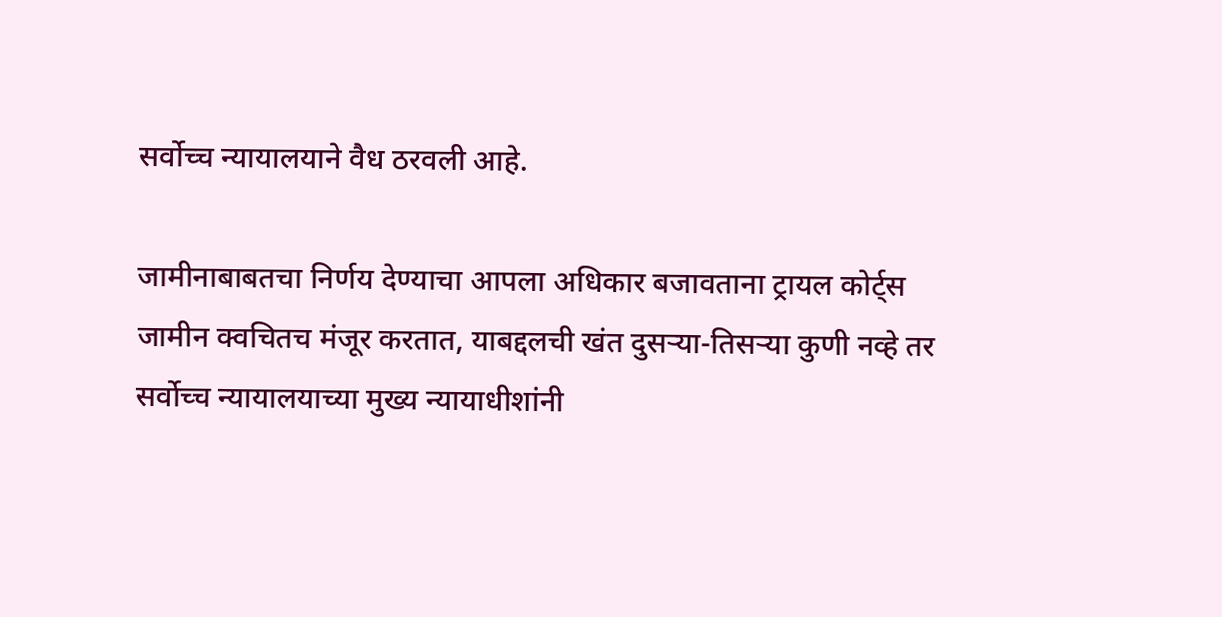सर्वोच्च न्यायालयाने वैध ठरवली आहे.

जामीनाबाबतचा निर्णय देण्याचा आपला अधिकार बजावताना ट्रायल कोर्ट्स जामीन क्वचितच मंजूर करतात, याबद्दलची खंत दुसऱ्या-तिसऱ्या कुणी नव्हे तर सर्वोच्च न्यायालयाच्या मुख्य न्यायाधीशांनी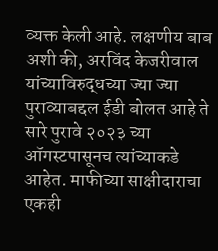व्यक्त केली आहे. लक्षणीय बाब अशी की, अरविंद केजरीवाल यांच्याविरुद्धच्या ज्या ज्या पुराव्याबद्दल ईडी बोलत आहे ते सारे पुरावे २०२३ च्या ऑगस्टपासूनच त्यांच्याकडे आहेत. माफीच्या साक्षीदाराचा एकही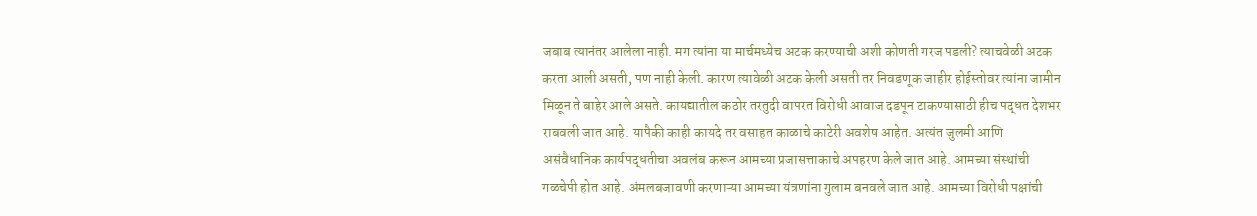जबाब त्यानंतर आलेला नाही. मग त्यांना या मार्चमध्येच अटक करण्याची अशी कोणती गरज पडली? त्याचवेळी अटक करता आली असती, पण नाही केली. कारण त्यावेळी अटक केली असती तर निवडणूक जाहीर होईस्तोवर त्यांना जामीन मिळून ते बाहेर आले असते. कायद्यातील कठोर तरतुदी वापरत विरोधी आवाज दडपून टाकण्यासाठी हीच पद्धत देशभर राबवली जात आहे. यापैकी काही कायदे तर वसाहत काळाचे काटेरी अवशेष आहेत. अत्यंत जुलमी आणि असंवैधानिक कार्यपद्धतीचा अवलंब करून आमच्या प्रजासत्ताकाचे अपहरण केले जात आहे. आमच्या संस्थांची गळचेपी होत आहे. अंमलबजावणी करणाऱ्या आमच्या यंत्रणांना गुलाम बनवले जात आहे. आमच्या विरोधी पक्षांची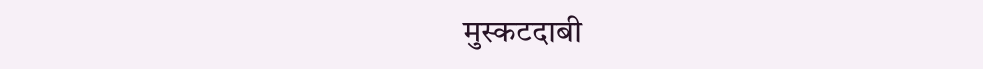मुस्कटदाबी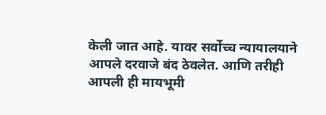केली जात आहे. यावर सर्वोच्च न्यायालयाने आपले दरवाजे बंद ठेवलेत. आणि तरीही आपली ही मायभूमी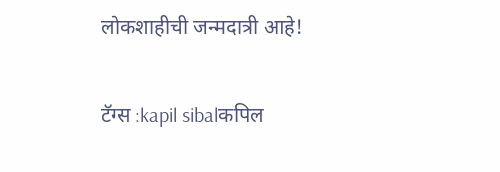लोकशाहीची जन्मदात्री आहे!

टॅग्स :kapil sibalकपिल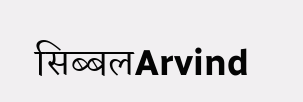सिब्बलArvind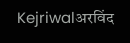Kejriwalअरविंद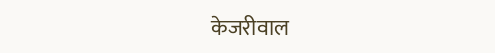केजरीवाल